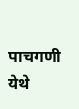पाचगणी येथे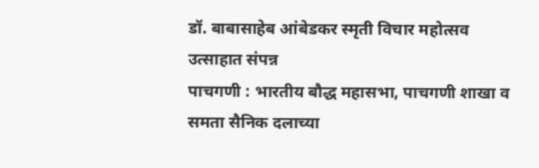डॉ. बाबासाहेब आंबेडकर स्मृती विचार महोत्सव उत्साहात संपन्न
पाचगणी : भारतीय बौद्ध महासभा, पाचगणी शाखा व समता सैनिक दलाच्या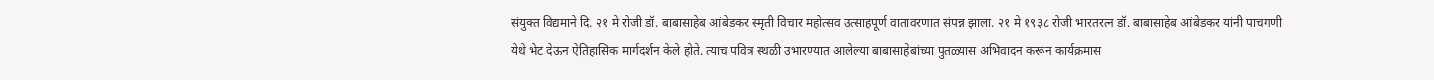संयुक्त विद्यमाने दि. २१ मे रोजी डॉ. बाबासाहेब आंबेडकर स्मृती विचार महोत्सव उत्साहपूर्ण वातावरणात संपन्न झाला. २१ मे १९३८ रोजी भारतरत्न डॉ. बाबासाहेब आंबेडकर यांनी पाचगणी येथे भेट देऊन ऐतिहासिक मार्गदर्शन केले होते. त्याच पवित्र स्थळी उभारण्यात आलेल्या बाबासाहेबांच्या पुतळ्यास अभिवादन करून कार्यक्रमास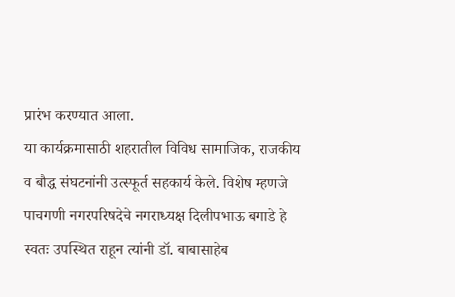प्रारंभ करण्यात आला.
या कार्यक्रमासाठी शहरातील विविध सामाजिक, राजकीय व बौद्ध संघटनांनी उत्स्फूर्त सहकार्य केले. विशेष म्हणजे पाचगणी नगरपरिषदेचे नगराध्यक्ष दिलीपभाऊ बगाडे हे स्वतः उपस्थित राहून त्यांनी डॉ. बाबासाहेब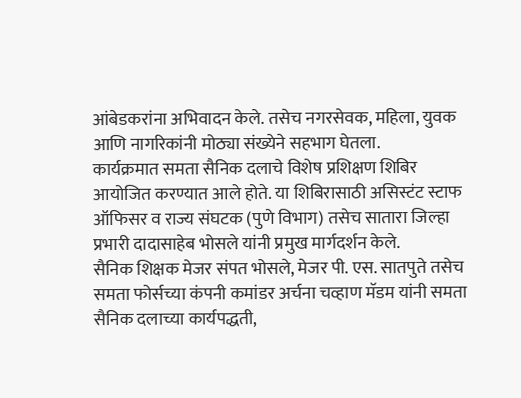आंबेडकरांना अभिवादन केले. तसेच नगरसेवक, महिला, युवक आणि नागरिकांनी मोठ्या संख्येने सहभाग घेतला.
कार्यक्रमात समता सैनिक दलाचे विशेष प्रशिक्षण शिबिर आयोजित करण्यात आले होते. या शिबिरासाठी असिस्टंट स्टाफ ऑफिसर व राज्य संघटक (पुणे विभाग) तसेच सातारा जिल्हा प्रभारी दादासाहेब भोसले यांनी प्रमुख मार्गदर्शन केले.
सैनिक शिक्षक मेजर संपत भोसले, मेजर पी. एस. सातपुते तसेच समता फोर्सच्या कंपनी कमांडर अर्चना चव्हाण मॅडम यांनी समता सैनिक दलाच्या कार्यपद्धती,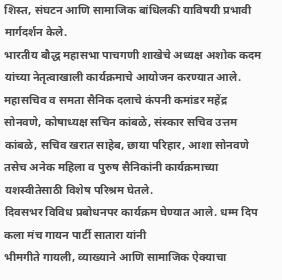शिस्त, संघटन आणि सामाजिक बांधिलकी याविषयी प्रभावी मार्गदर्शन केले.
भारतीय बौद्ध महासभा पाचगणी शाखेचे अध्यक्ष अशोक कदम यांच्या नेतृत्वाखाली कार्यक्रमाचे आयोजन करण्यात आले. महासचिव व समता सैनिक दलाचे कंपनी कमांडर महेंद्र सोनवणे, कोषाध्यक्ष सचिन कांबळे, संस्कार सचिव उत्तम कांबळे, सचिव खरात साहेब, छाया परिहार, आशा सोनवणे तसेच अनेक महिला व पुरुष सैनिकांनी कार्यक्रमाच्या यशस्वीतेसाठी विशेष परिश्रम घेतले.
दिवसभर विविध प्रबोधनपर कार्यक्रम घेण्यात आले. धम्म दिप कला मंच गायन पार्टी सातारा यांनी
भीमगीते गायली, व्याख्याने आणि सामाजिक ऐक्याचा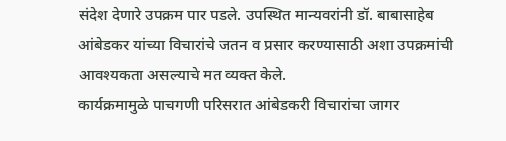संदेश देणारे उपक्रम पार पडले. उपस्थित मान्यवरांनी डॉ. बाबासाहेब आंबेडकर यांच्या विचारांचे जतन व प्रसार करण्यासाठी अशा उपक्रमांची आवश्यकता असल्याचे मत व्यक्त केले.
कार्यक्रमामुळे पाचगणी परिसरात आंबेडकरी विचारांचा जागर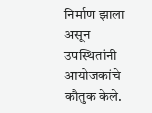निर्माण झाला असून उपस्थितांनी आयोजकांचे कौतुक केले.